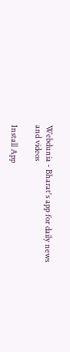Webdunia - Bharat's app for daily news and videos

Install App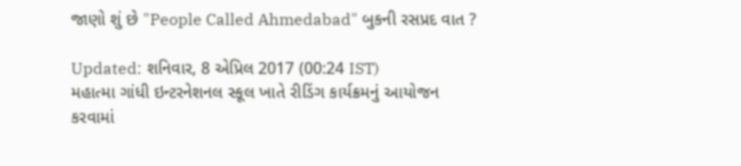જાણો શું છે "People Called Ahmedabad" બુકની રસપ્રદ વાત ?

Updated: શનિવાર, 8 એપ્રિલ 2017 (00:24 IST)
મહાત્મા ગાંધી ઇન્ટરનેશનલ સ્કૂલ ખાતે રીડિંગ કાર્યક્રમનું આયોજન કરવામાં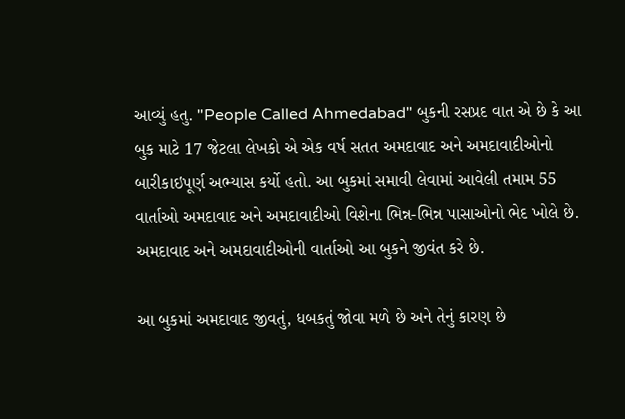આવ્યું હતુ. "People Called Ahmedabad" બુકની રસપ્રદ વાત એ છે કે આ બુક માટે 17 જેટલા લેખકો એ એક વર્ષ સતત અમદાવાદ અને અમદાવાદીઓનો બારીકાઇપૂર્ણ અભ્યાસ કર્યો હતો. આ બુકમાં સમાવી લેવામાં આવેલી તમામ 55 વાર્તાઓ અમદાવાદ અને અમદાવાદીઓ વિશેના ભિન્ન-ભિન્ન પાસાઓનો ભેદ ખોલે છે. અમદાવાદ અને અમદાવાદીઓની વાર્તાઓ આ બુકને જીવંત કરે છે.

આ બુકમાં અમદાવાદ જીવતું, ધબકતું જોવા મળે છે અને તેનું કારણ છે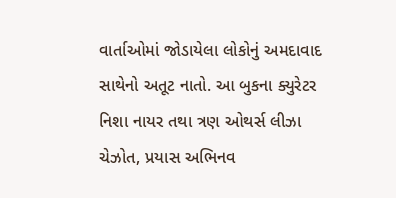વાર્તાઓમાં જોડાયેલા લોકોનું અમદાવાદ સાથેનો અતૂટ નાતો. આ બુકના ક્યુરેટર નિશા નાયર તથા ત્રણ ઓથર્સ લીઝા ચેઝોત, પ્રયાસ અભિનવ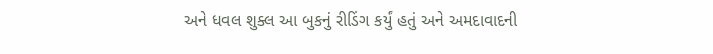અને ધવલ શુક્લ આ બુકનું રીડિંગ કર્યું હતું અને અમદાવાદની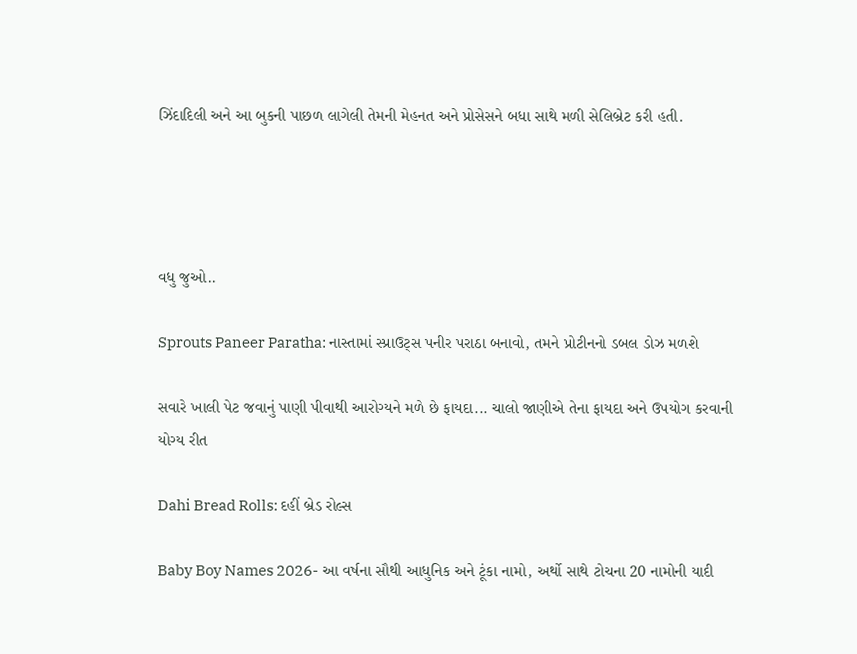ઝિંદાદિલી અને આ બુકની પાછળ લાગેલી તેમની મેહનત અને પ્રોસેસને બધા સાથે મળી સેલિબ્રેટ કરી હતી.




વધુ જુઓ..

Sprouts Paneer Paratha: નાસ્તામાં સ્પ્રાઉટ્સ પનીર પરાઠા બનાવો, તમને પ્રોટીનનો ડબલ ડોઝ મળશે

સવારે ખાલી પેટ જવાનું પાણી પીવાથી આરોગ્યને મળે છે ફાયદા... ચાલો જાણીએ તેના ફાયદા અને ઉપયોગ કરવાની યોગ્ય રીત

Dahi Bread Rolls: દહીં બ્રેડ રોલ્સ

Baby Boy Names 2026- આ વર્ષના સૌથી આધુનિક અને ટૂંકા નામો, અર્થો સાથે ટોચના 20 નામોની યાદી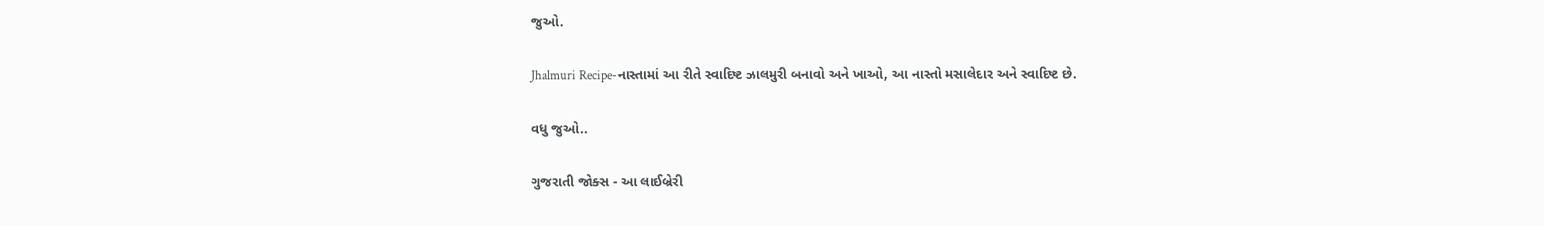જુઓ.

Jhalmuri Recipe-નાસ્તામાં આ રીતે સ્વાદિષ્ટ ઝાલમુરી બનાવો અને ખાઓ, આ નાસ્તો મસાલેદાર અને સ્વાદિષ્ટ છે.

વધુ જુઓ..

ગુજરાતી જોક્સ - આ લાઈબ્રેરી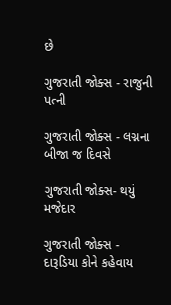છે

ગુજરાતી જોક્સ - રાજુની પત્ની

ગુજરાતી જોક્સ - લગ્નના બીજા જ દિવસે

ગુજરાતી જોક્સ- થયું મજેદાર

ગુજરાતી જોક્સ - દારૂડિયા કોને કહેવાય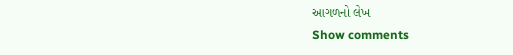આગળનો લેખ
Show comments